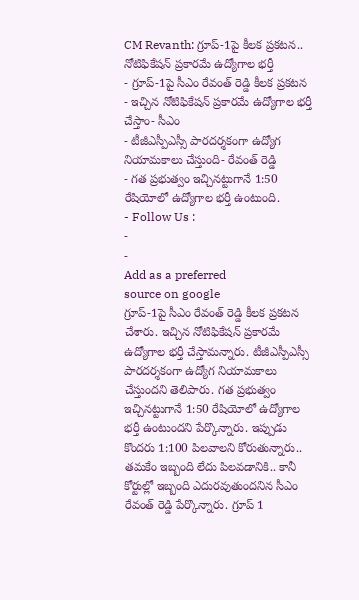CM Revanth: గ్రూప్-1పై కీలక ప్రకటన.. నోటిఫికేషన్ ప్రకారమే ఉద్యోగాల భర్తీ
- గ్రూప్-1పై సీఎం రేవంత్ రెడ్డి కీలక ప్రకటన
- ఇచ్చిన నోటిఫికేషన్ ప్రకారమే ఉద్యోగాల భర్తీ చేస్తాం- సీఎం
- టీజీఎస్పీఎస్సీ పారదర్శకంగా ఉద్యోగ నియామకాలు చేస్తుంది- రేవంత్ రెడ్డి
- గత ప్రభుత్వం ఇచ్చినట్టుగానే 1:50 రేషియోలో ఉద్యోగాల భర్తీ ఉంటుంది.
- Follow Us :
-
-
Add as a preferred
source on google
గ్రూప్-1పై సీఎం రేవంత్ రెడ్డి కీలక ప్రకటన చేశారు. ఇచ్చిన నోటిఫికేషన్ ప్రకారమే ఉద్యోగాల భర్తీ చేస్తామన్నారు. టీజీఎస్పీఎస్సీ పారదర్శకంగా ఉద్యోగ నియామకాలు చేస్తుందని తెలిపారు. గత ప్రభుత్వం ఇచ్చినట్టుగానే 1:50 రేషియోలో ఉద్యోగాల భర్తీ ఉంటుందని పేర్కొన్నారు. ఇప్పుడు కొందరు 1:100 పిలవాలని కోరుతున్నారు.. తమకేం ఇబ్బంది లేదు పిలవడానికి.. కానీ కోర్టుల్లో ఇబ్బంది ఎదురవుతుందనిన సీఎం రేవంత్ రెడ్డి పేర్కొన్నారు. గ్రూప్ 1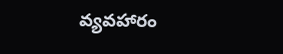వ్యవహారం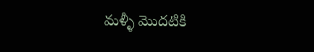మళ్ళీ మొదటికి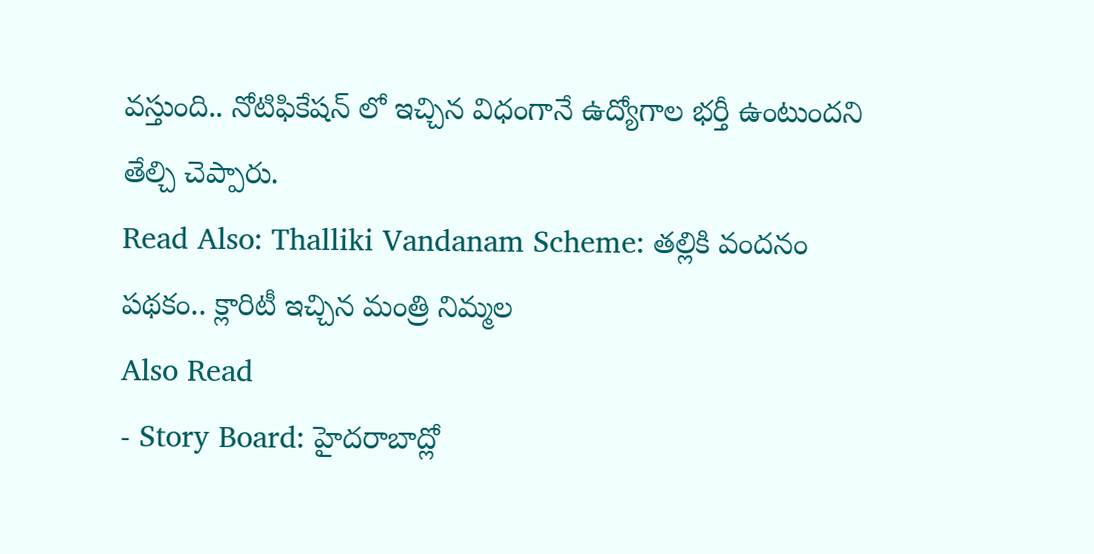వస్తుంది.. నోటిఫికేషన్ లో ఇచ్చిన విధంగానే ఉద్యోగాల భర్తీ ఉంటుందని తేల్చి చెప్పారు.
Read Also: Thalliki Vandanam Scheme: తల్లికి వందనం పథకం.. క్లారిటీ ఇచ్చిన మంత్రి నిమ్మల
Also Read
- Story Board: హైదరాబాద్లో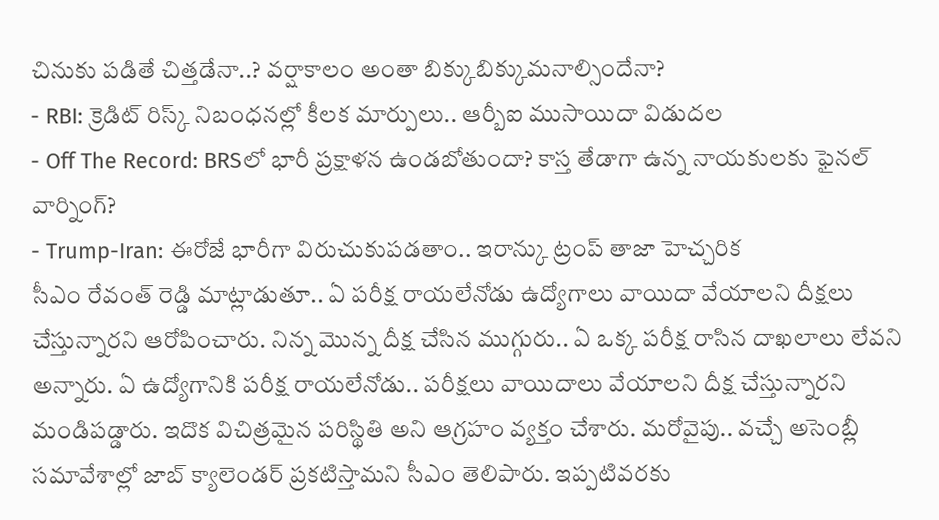చినుకు పడితే చిత్తడేనా..? వర్షాకాలం అంతా బిక్కుబిక్కుమనాల్సిందేనా?
- RBI: క్రెడిట్ రిస్క్ నిబంధనల్లో కీలక మార్పులు.. ఆర్బీఐ ముసాయిదా విడుదల
- Off The Record: BRSలో భారీ ప్రక్షాళన ఉండబోతుందా? కాస్త తేడాగా ఉన్న నాయకులకు ఫైనల్ వార్నింగ్?
- Trump-Iran: ఈరోజే భారీగా విరుచుకుపడతాం.. ఇరాన్కు ట్రంప్ తాజా హెచ్చరిక
సీఎం రేవంత్ రెడ్డి మాట్లాడుతూ.. ఏ పరీక్ష రాయలేనోడు ఉద్యోగాలు వాయిదా వేయాలని దీక్షలు చేస్తున్నారని ఆరోపించారు. నిన్న మొన్న దీక్ష చేసిన ముగ్గురు.. ఏ ఒక్క పరీక్ష రాసిన దాఖలాలు లేవని అన్నారు. ఏ ఉద్యోగానికి పరీక్ష రాయలేనోడు.. పరీక్షలు వాయిదాలు వేయాలని దీక్ష చేస్తున్నారని మండిపడ్డారు. ఇదొక విచిత్రమైన పరిస్థితి అని ఆగ్రహం వ్యక్తం చేశారు. మరోవైపు.. వచ్చే అసెంబ్లీ సమావేశాల్లో జాబ్ క్యాలెండర్ ప్రకటిస్తామని సీఎం తెలిపారు. ఇప్పటివరకు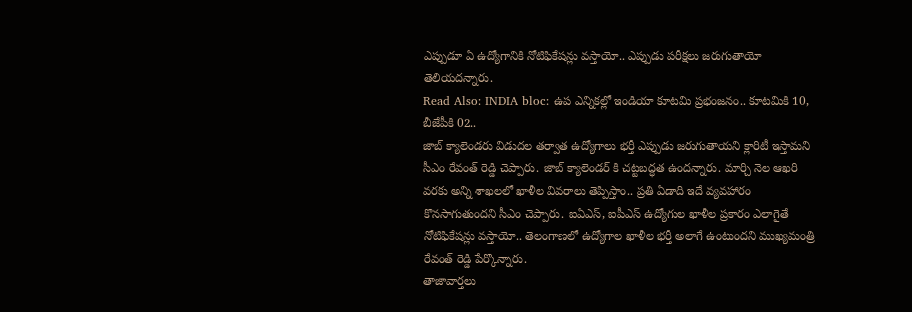ఎప్పుడూ ఏ ఉద్యోగానికి నోటిఫికేషన్లు వస్తాయో.. ఎప్పుడు పరీక్షలు జరుగుతాయో తెలియదన్నారు.
Read Also: INDIA bloc: ఉప ఎన్నికల్లో ఇండియా కూటమి ప్రభంజనం.. కూటమికి 10, బీజేపీకి 02..
జాబ్ క్యాలెండరు విడుదల తర్వాత ఉద్యోగాలు భర్తీ ఎప్పుడు జరుగుతాయని క్లారిటీ ఇస్తామని సీఎం రేవంత్ రెడ్డి చెప్పారు. జాబ్ క్యాలెండర్ కి చట్టబద్ధత ఉందన్నారు. మార్చి నెల ఆఖరి వరకు అన్ని శాఖలలో ఖాళీల వివరాలు తెప్పిస్తాం.. ప్రతి ఏడాది ఇదే వ్యవహారం కొనసాగుతుందని సీఎం చెప్పారు. ఐఏఎస్, ఐపీఎస్ ఉద్యోగుల ఖాళీల ప్రకారం ఎలాగైతే నోటిఫికేషన్లు వస్తాయో.. తెలంగాణలో ఉద్యోగాల ఖాళీల భర్తీ అలాగే ఉంటుందని ముఖ్యమంత్రి రేవంత్ రెడ్డి పేర్కొన్నారు.
తాజావార్తలు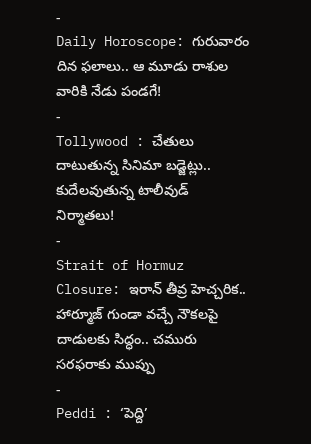-
Daily Horoscope: గురువారం దిన ఫలాలు.. ఆ మూడు రాశుల వారికి నేడు పండగే!
-
Tollywood : చేతులు దాటుతున్న సినిమా బడ్జెట్లు.. కుదేలవుతున్న టాలీవుడ్ నిర్మాతలు!
-
Strait of Hormuz Closure: ఇరాన్ తీవ్ర హెచ్చరిక.. హార్మూజ్ గుండా వచ్చే నౌకలపై దాడులకు సిద్ధం.. చమురు సరఫరాకు ముప్పు
-
Peddi : ‘పెద్ది’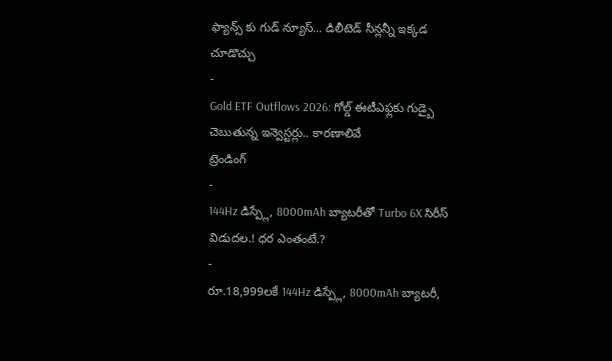ఫ్యాన్స్ కు గుడ్ న్యూస్… డిలీటెడ్ సీన్లన్నీ ఇక్కడ చూడొచ్చు
-
Gold ETF Outflows 2026: గోల్డ్ ఈటీఎఫ్లకు గుడ్బై చెబుతున్న ఇన్వెస్టర్లు.. కారణాలివే
ట్రెండింగ్
-
144Hz డిస్ప్లే, 8000mAh బ్యాటరీతో Turbo 6X సిరీస్ విడుదల.! ధర ఎంతంటే.?
-
రూ.18,999లకే 144Hz డిస్ప్లే, 8000mAh బ్యాటరీ,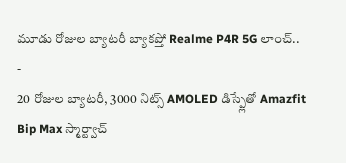మూడు రోజుల బ్యాటరీ బ్యాకప్తో Realme P4R 5G లాంచ్..
-
20 రోజుల బ్యాటరీ, 3000 నిట్స్ AMOLED డిస్ప్లేతో Amazfit Bip Max స్మార్ట్వాచ్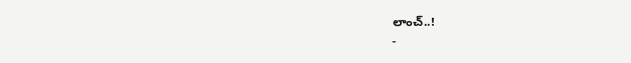లాంచ్..!
-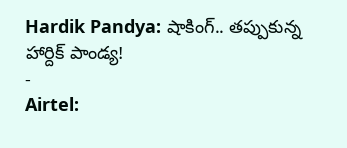Hardik Pandya: షాకింగ్.. తప్పుకున్న హార్దిక్ పాండ్య!
-
Airtel: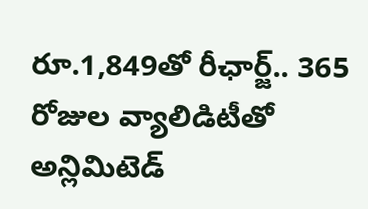రూ.1,849తో రీఛార్జ్.. 365 రోజుల వ్యాలిడిటీతో అన్లిమిటెడ్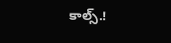కాల్స్.!